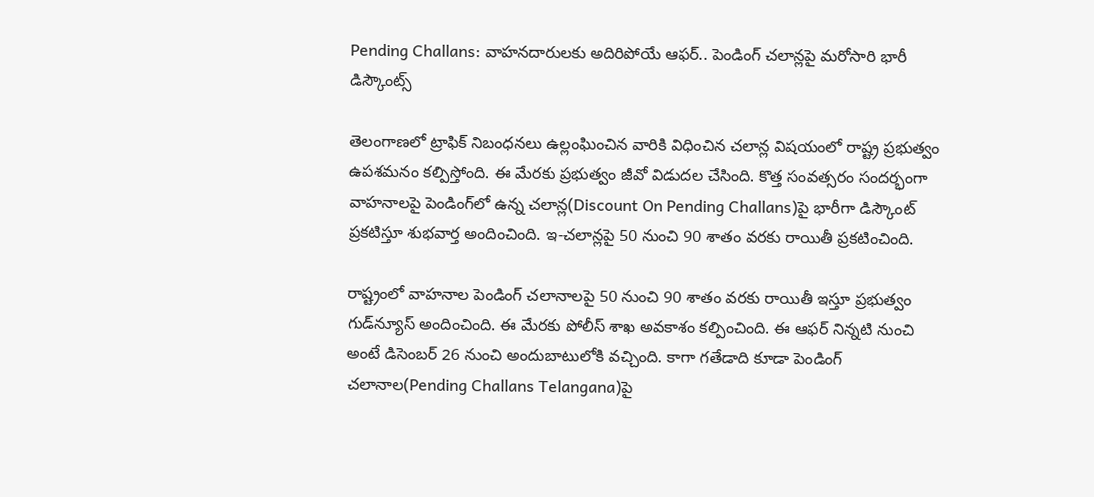Pending Challans: వాహనదారులకు అదిరిపోయే ఆఫర్‌.. పెండింగ్‌ చలాన్లపై మరోసారి భారీ డిస్కౌంట్స్

తెలంగాణలో ట్రాఫిక్‌ నిబంధనలు ఉల్లంఘించిన వారికి విధించిన చలాన్ల విషయంలో రాష్ట్ర ప్రభుత్వం ఉపశమనం కల్పిస్తోంది. ఈ మేరకు ప్రభుత్వం జీవో విడుదల చేసింది. కొత్త సంవత్సరం సందర్భంగా వాహనాలపై పెండింగ్‌లో ఉన్న చలాన్ల(Discount On Pending Challans)పై భారీగా డిస్కౌంట్‌ ప్రకటిస్తూ శుభవార్త అందించింది. ఇ-చలాన్లపై 50 నుంచి 90 శాతం వరకు రాయితీ ప్రకటించింది.

రాష్ట్రంలో వాహనాల పెండింగ్‌ చలానాలపై 50 నుంచి 90 శాతం వరకు రాయితీ ఇస్తూ ప్రభుత్వం గుడ్‌న్యూస్‌ అందించింది. ఈ మేరకు పోలీస్ శాఖ అవకాశం కల్పించింది. ఈ ఆఫర్ నిన్నటి నుంచి అంటే డిసెంబర్‌ 26 నుంచి అందుబాటులోకి వచ్చింది. కాగా గతేడాది కూడా పెండింగ్‌ చలానాల(Pending Challans Telangana)పై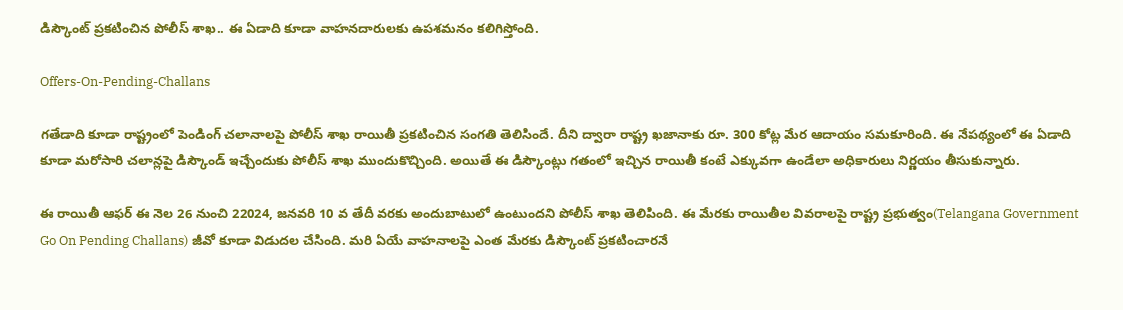డిస్కౌంట్‌ ప్రకటించిన పోలీస్‌ శాఖ.. ఈ ఏడాది కూడా వాహనదారులకు ఉపశమనం కలిగిస్తోంది.

Offers-On-Pending-Challans

గతేడాది కూడా రాష్ట్రంలో పెండింగ్ చలానాలపై పోలీస్‌ శాఖ రాయితీ ప్రకటించిన సంగతి తెలిసిందే. దీని ద్వారా రాష్ట్ర ఖజానాకు రూ. 300 కోట్ల మేర ఆదాయం సమకూరింది. ఈ నేపథ్యంలో ఈ ఏడాది కూడా మరోసారి చలాన్లపై డిస్కౌండ్ ఇచ్చేందుకు పోలీస్ శాఖ ముందుకొచ్చింది. అయితే ఈ డిస్కౌంట్లు గతంలో ఇచ్చిన రాయితీ కంటే ఎక్కువగా ఉండేలా అధికారులు నిర్ణయం తీసుకున్నారు.

ఈ రాయితీ ఆఫర్‌ ఈ నెల 26 నుంచి 22024, జనవరి 10 వ తేదీ వరకు అందుబాటులో ఉంటుందని పోలీస్‌ శాఖ తెలిపింది. ఈ మేరకు రాయితీల వివరాలపై రాష్ట్ర ప్రభుత్వం(Telangana Government Go On Pending Challans) జీవో కూడా విడుదల చేసింది. మరి ఏయే వాహనాలపై ఎంత మేరకు డిస్కౌంట్‌ ప్రకటించారనే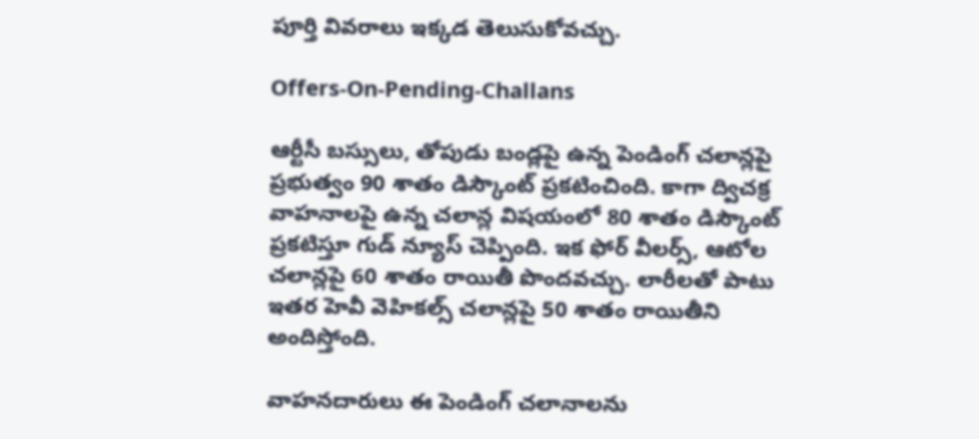పూర్తి వివరాలు ఇక్కడ తెలుసుకోవచ్చు.

Offers-On-Pending-Challans

ఆర్టీసీ బస్సులు, తోపుడు బండ్లపై ఉన్న పెండింగ్‌ చలాన్లపై ప్రభుత్వం 90 శాతం డిస్కౌంట్‌ ప్రకటించింది. కాగా ద్విచక్ర వాహనాలపై ఉన్న చలాన్ల విషయంలో 80 శాతం డిస్కౌంట్‌ ప్రకటిస్తూ గుడ్‌ న్యూస్‌ చెప్పింది. ఇక ఫోర్‌ వీలర్స్‌, ఆటోల చలాన్లపై 60 శాతం రాయితీ పొందవచ్చు. లారీలతో పాటు ఇతర హెవీ వెహికల్స్‌ చలాన్లపై 50 శాతం రాయితీని అందిస్తోంది.

వాహనదారులు ఈ పెండింగ్ చలానాలను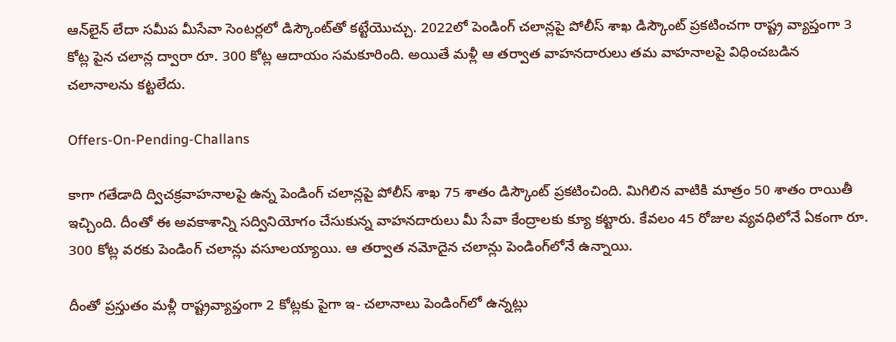ఆన్‌లైన్‌ లేదా సమీప మీసేవా సెంటర్లలో డిస్కౌంట్‌తో కట్టేయొచ్చు. 2022లో పెండింగ్‌ చలాన్లపై పోలీస్‌ శాఖ డిస్కౌంట్ ప్రకటించగా రాష్ట్ర వ్యాప్తంగా 3 కోట్ల పైన చలాన్ల ద్వారా రూ. 300 కోట్ల ఆదాయం సమకూరింది. అయితే మళ్లీ ఆ తర్వాత వాహనదారులు తమ వాహనాలపై విధించబడిన చలానాలను కట్టలేదు.

Offers-On-Pending-Challans

కాగా గతేడాది ద్విచక్రవాహనాలపై ఉన్న పెండింగ్ చలాన్లపై పోలీస్‌ శాఖ 75 శాతం డిస్కౌంట్ ప్రకటించింది. మిగిలిన వాటికి మాత్రం 50 శాతం రాయితీ ఇచ్చింది. దీంతో ఈ అవకాశాన్ని సద్వినియోగం చేసుకున్న వాహనదారులు మీ సేవా కేంద్రాలకు క్యూ కట్టారు. కేవలం 45 రోజుల వ్యవధిలోనే ఏకంగా రూ. 300 కోట్ల వరకు పెండింగ్ చలాన్లు వసూలయ్యాయి. ఆ తర్వాత నమోదైన చలాన్లు పెండింగ్‌లోనే ఉన్నాయి.

దీంతో ప్రస్తుతం మళ్లీ రాష్ట్రవ్యాప్తంగా 2 కోట్లకు పైగా ఇ- చలానాలు పెండింగ్‌లో ఉన్నట్లు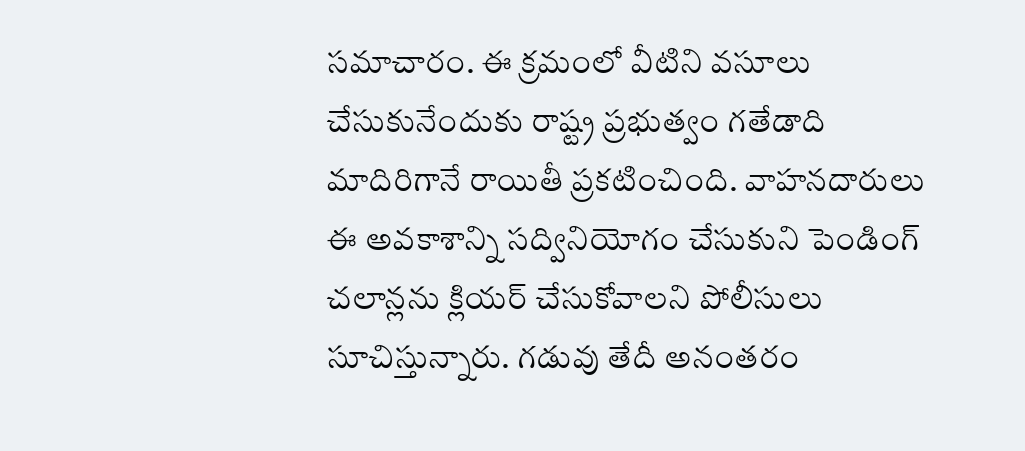సమాచారం. ఈ క్రమంలో వీటిని వసూలు చేసుకునేందుకు రాష్ట్ర ప్రభుత్వం గతేడాది మాదిరిగానే రాయితీ ప్రకటించింది. వాహనదారులు ఈ అవకాశాన్ని సద్వినియోగం చేసుకుని పెండింగ్‌ చలాన్లను క్లియర్ చేసుకోవాలని పోలీసులు సూచిస్తున్నారు. గడువు తేదీ అనంతరం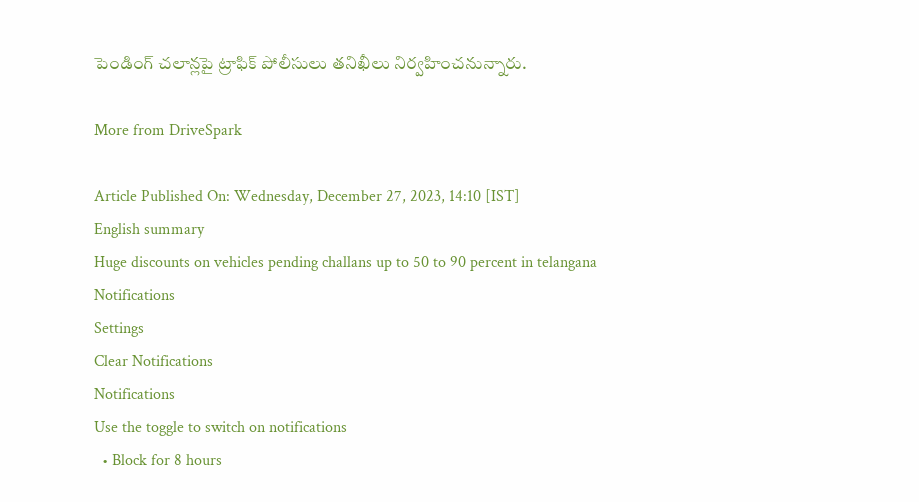పెండింగ్‌ చలాన్లపై ట్రాఫిక్‌ పోలీసులు తనిఖీలు నిర్వహించనున్నారు.

More from DriveSpark

Article Published On: Wednesday, December 27, 2023, 14:10 [IST]
English summary
Huge discounts on vehicles pending challans up to 50 to 90 percent in telangana
Notifications
Settings
Clear Notifications
Notifications
Use the toggle to switch on notifications
  • Block for 8 hours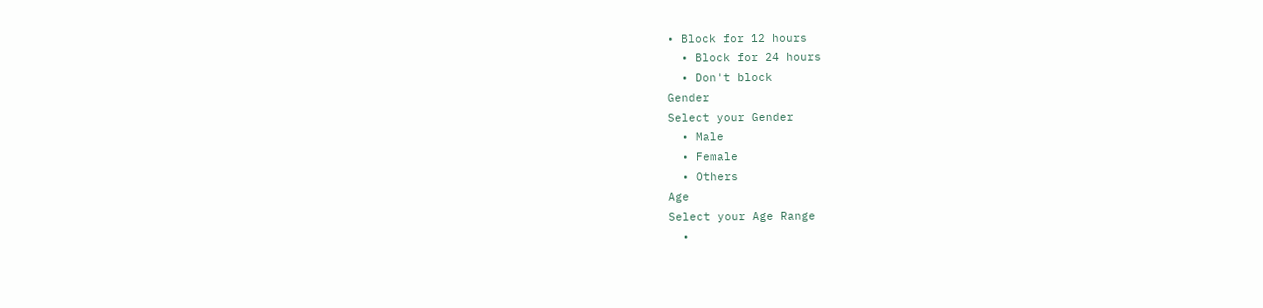• Block for 12 hours
  • Block for 24 hours
  • Don't block
Gender
Select your Gender
  • Male
  • Female
  • Others
Age
Select your Age Range
  •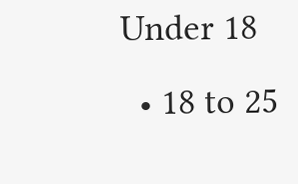Under 18
  • 18 to 25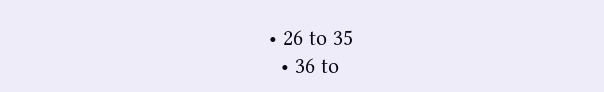• 26 to 35
  • 36 to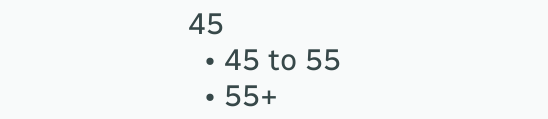45
  • 45 to 55
  • 55+